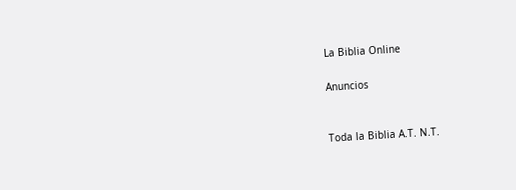La Biblia Online

Anuncios


Toda la Biblia A.T. N.T.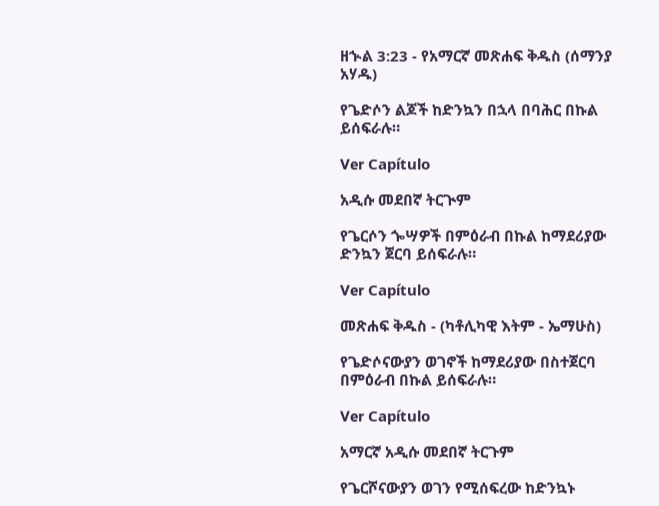ዘኍል 3:23 - የአማርኛ መጽሐፍ ቅዱስ (ሰማንያ አሃዱ)

የጌድሶን ልጆች ከድንኳን በኋላ በባሕር በኩል ይሰፍራሉ።

Ver Capítulo

አዲሱ መደበኛ ትርጒም

የጌርሶን ጐሣዎች በምዕራብ በኩል ከማደሪያው ድንኳን ጀርባ ይሰፍራሉ።

Ver Capítulo

መጽሐፍ ቅዱስ - (ካቶሊካዊ እትም - ኤማሁስ)

የጌድሶናውያን ወገኖች ከማደሪያው በስተጀርባ በምዕራብ በኩል ይሰፍራሉ።

Ver Capítulo

አማርኛ አዲሱ መደበኛ ትርጉም

የጌርሾናውያን ወገን የሚሰፍረው ከድንኳኑ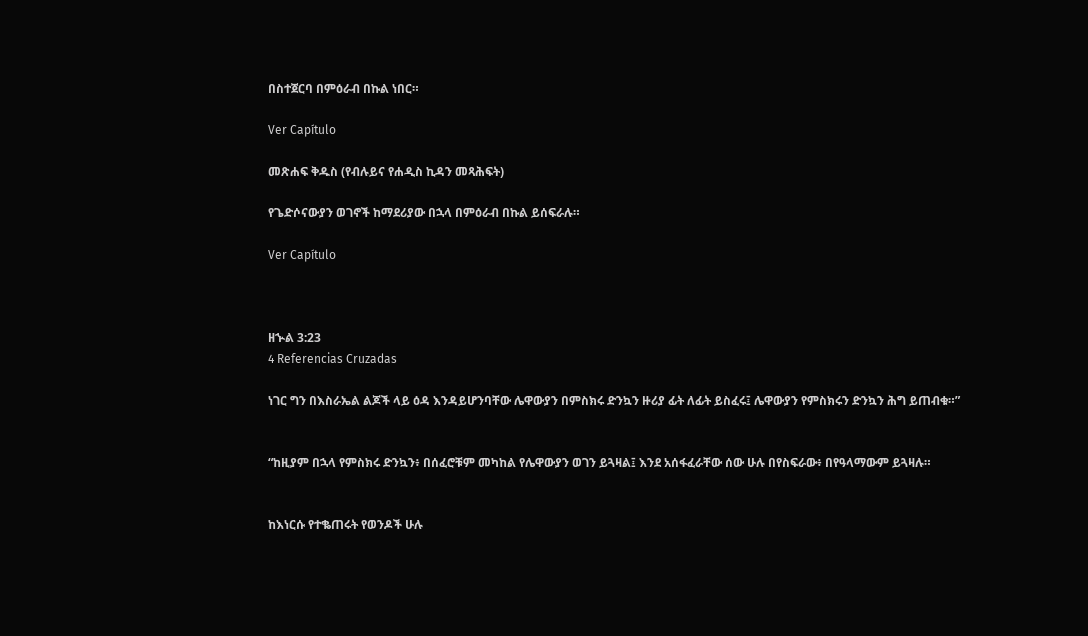በስተጀርባ በምዕራብ በኩል ነበር።

Ver Capítulo

መጽሐፍ ቅዱስ (የብሉይና የሐዲስ ኪዳን መጻሕፍት)

የጌድሶናውያን ወገኖች ከማደሪያው በኋላ በምዕራብ በኩል ይሰፍራሉ።

Ver Capítulo



ዘኍል 3:23
4 Referencias Cruzadas

ነገር ግን በእስራኤል ልጆች ላይ ዕዳ እንዳይሆንባቸው ሌዋውያን በምስክሩ ድንኳን ዙሪያ ፊት ለፊት ይስፈሩ፤ ሌዋውያን የምስክሩን ድንኳን ሕግ ይጠብቁ።”


“ከዚያም በኋላ የምስክሩ ድንኳን፥ በሰፈሮቹም መካከል የሌዋውያን ወገን ይጓዛል፤ እንደ አሰፋፈራቸው ሰው ሁሉ በየስፍራው፥ በየዓላማውም ይጓዛሉ።


ከእነርሱ የተቈጠሩት የወንዶች ሁሉ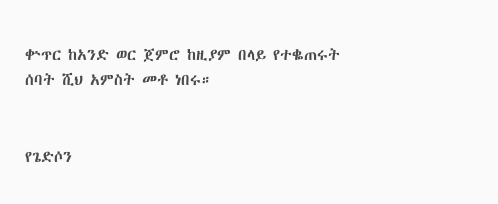ቍጥር ከአንድ ወር ጀምሮ ከዚያም በላይ የተቈጠሩት ሰባት ሺህ አምስት መቶ ነበሩ።


የጌድሶን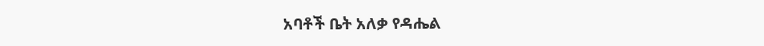አባቶች ቤት አለቃ የዳሔል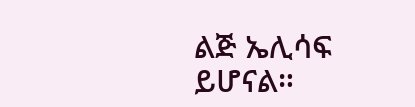ልጅ ኤሊሳፍ ይሆናል።